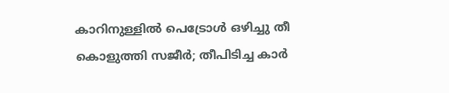കാറിനുള്ളില്‍ പെട്രോള്‍ ഒഴിച്ചു തീ കൊളുത്തി സജീര്‍; തീപിടിച്ച കാര്‍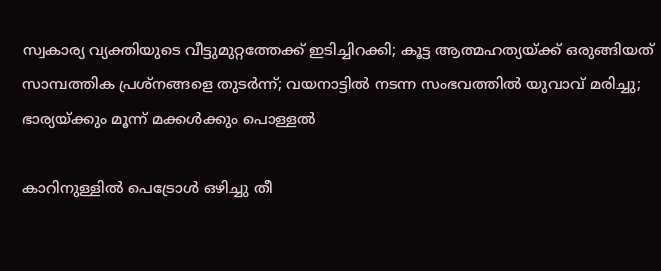സ്വകാര്യ വ്യക്തിയുടെ വീട്ടുമുറ്റത്തേക്ക് ഇടിച്ചിറക്കി; കൂട്ട ആത്മഹത്യയ്ക്ക് ഒരുങ്ങിയത് സാമ്പത്തിക പ്രശ്‌നങ്ങളെ തുടര്‍ന്ന്; വയനാട്ടില്‍ നടന്ന സംഭവത്തില്‍ യുവാവ് മരിച്ചു; ഭാര്യയ്ക്കും മൂന്ന് മക്കള്‍ക്കും പൊള്ളല്‍

കാറിനുള്ളില്‍ പെട്രോള്‍ ഒഴിച്ചു തീ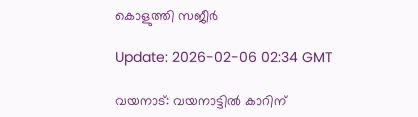കൊളുത്തി സജീര്‍

Update: 2026-02-06 02:34 GMT

വയനാട്: വയനാട്ടില്‍ കാറിന്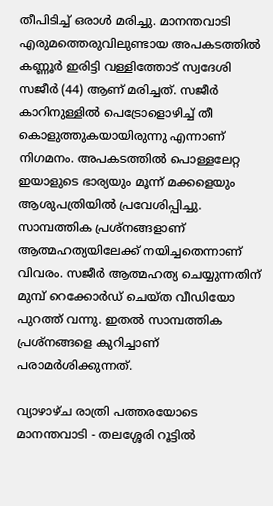തീപിടിച്ച് ഒരാള്‍ മരിച്ചു. മാനന്തവാടി എരുമത്തെരുവിലുണ്ടായ അപകടത്തില്‍ കണ്ണൂര്‍ ഇരിട്ടി വള്ളിത്തോട് സ്വദേശി സജീര്‍ (44) ആണ് മരിച്ചത്. സജീര്‍ കാറിനുള്ളില്‍ പെട്രോളൊഴിച്ച് തീ കൊളുത്തുകയായിരുന്നു എന്നാണ് നിഗമനം. അപകടത്തില്‍ പൊള്ളലേറ്റ ഇയാളുടെ ഭാര്യയും മൂന്ന് മക്കളെയും ആശുപത്രിയില്‍ പ്രവേശിപ്പിച്ചു. സാമ്പത്തിക പ്രശ്‌നങ്ങളാണ് ആത്മഹത്യയിലേക്ക് നയിച്ചതെന്നാണ് വിവരം. സജീര്‍ ആത്മഹത്യ ചെയ്യുന്നതിന് മുമ്പ് റെക്കോര്‍ഡ് ചെയ്ത വീഡിയോ പുറത്ത് വന്നു. ഇതല്‍ സാമ്പത്തിക പ്രശ്‌നങ്ങളെ കുറിച്ചാണ് പരാമര്‍ശിക്കുന്നത്.

വ്യാഴാഴ്ച രാത്രി പത്തരയോടെ മാനന്തവാടി - തലശ്ശേരി റൂട്ടില്‍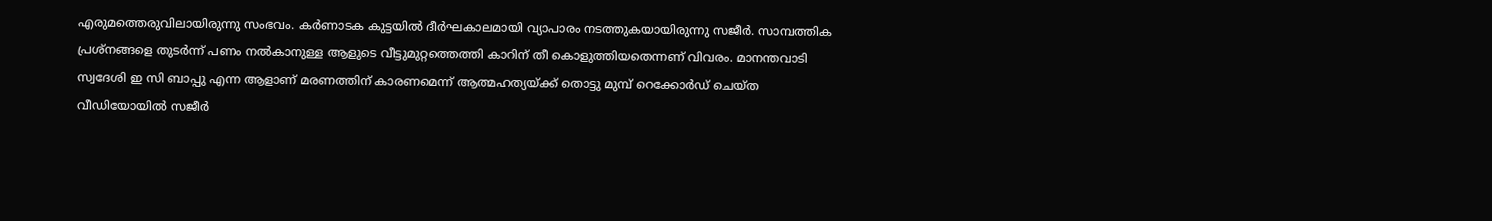എരുമത്തെരുവിലായിരുന്നു സംഭവം. കര്‍ണാടക കുട്ടയില്‍ ദീര്‍ഘകാലമായി വ്യാപാരം നടത്തുകയായിരുന്നു സജീര്‍. സാമ്പത്തിക പ്രശ്‌നങ്ങളെ തുടര്‍ന്ന് പണം നല്‍കാനുള്ള ആളുടെ വീട്ടുമുറ്റത്തെത്തി കാറിന് തീ കൊളുത്തിയതെന്നണ് വിവരം. മാനന്തവാടി സ്വദേശി ഇ സി ബാപ്പു എന്ന ആളാണ് മരണത്തിന് കാരണമെന്ന് ആത്മഹത്യയ്ക്ക് തൊട്ടു മുമ്പ് റെക്കോര്‍ഡ് ചെയ്ത വീഡിയോയില്‍ സജീര്‍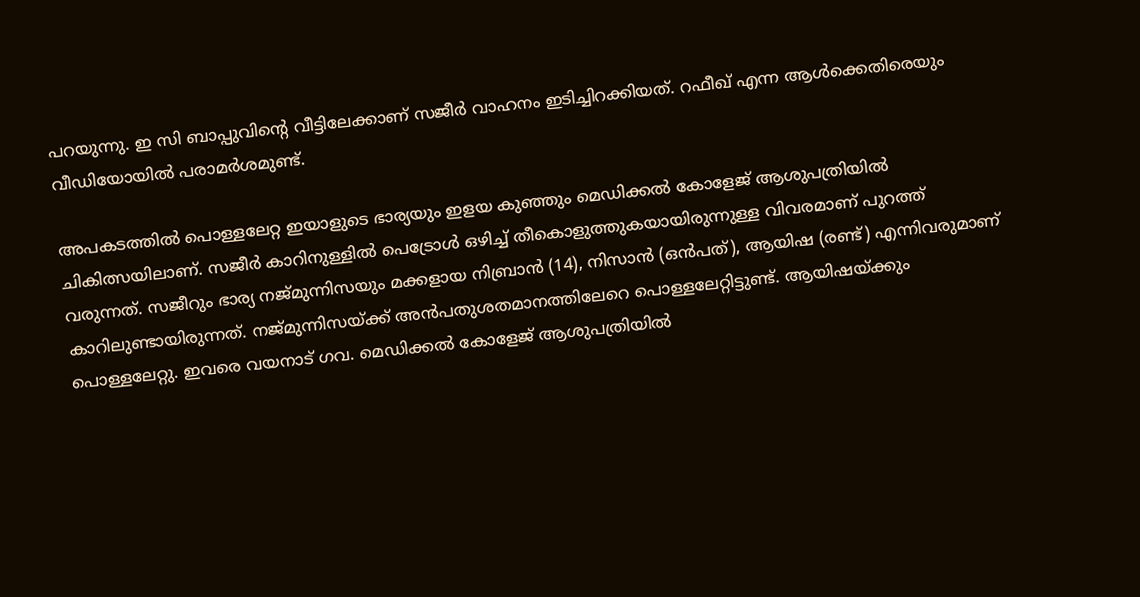പറയുന്നു. ഇ സി ബാപ്പുവിന്റെ വീട്ടിലേക്കാണ് സജീര്‍ വാഹനം ഇടിച്ചിറക്കിയത്. റഫീഖ് എന്ന ആള്‍ക്കെതിരെയും വീഡിയോയില്‍ പരാമര്‍ശമുണ്ട്.

അപകടത്തില്‍ പൊള്ളലേറ്റ ഇയാളുടെ ഭാര്യയും ഇളയ കുഞ്ഞും മെഡിക്കല്‍ കോളേജ് ആശുപത്രിയില്‍ ചികിത്സയിലാണ്. സജീര്‍ കാറിനുള്ളില്‍ പെട്രോള്‍ ഒഴിച്ച് തീകൊളുത്തുകയായിരുന്നുള്ള വിവരമാണ് പുറത്ത് വരുന്നത്. സജീറും ഭാര്യ നജ്മുന്നിസയും മക്കളായ നിബ്രാന്‍ (14), നിസാന്‍ (ഒന്‍പത്), ആയിഷ (രണ്ട്) എന്നിവരുമാണ് കാറിലുണ്ടായിരുന്നത്. നജ്മുന്നിസയ്ക്ക് അന്‍പതുശതമാനത്തിലേറെ പൊള്ളലേറ്റിട്ടുണ്ട്. ആയിഷയ്ക്കും പൊള്ളലേറ്റു. ഇവരെ വയനാട് ഗവ. മെഡിക്കല്‍ കോളേജ് ആശുപത്രിയില്‍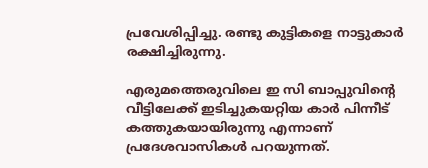പ്രവേശിപ്പിച്ചു. രണ്ടു കുട്ടികളെ നാട്ടുകാര്‍ രക്ഷിച്ചിരുന്നു.

എരുമത്തെരുവിലെ ഇ സി ബാപ്പുവിന്റെ വീട്ടിലേക്ക് ഇടിച്ചുകയറ്റിയ കാര്‍ പിന്നീട് കത്തുകയായിരുന്നു എന്നാണ് പ്രദേശവാസികള്‍ പറയുന്നത്.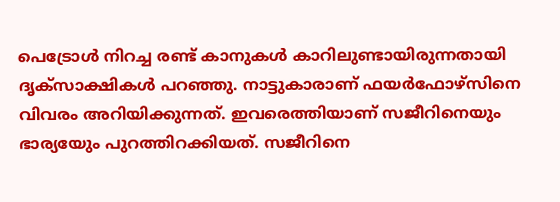പെട്രോള്‍ നിറച്ച രണ്ട് കാനുകള്‍ കാറിലുണ്ടായിരുന്നതായി ദൃക്‌സാക്ഷികള്‍ പറഞ്ഞു. നാട്ടുകാരാണ് ഫയര്‍ഫോഴ്സിനെ വിവരം അറിയിക്കുന്നത്. ഇവരെത്തിയാണ് സജീറിനെയും ഭാര്യയേും പുറത്തിറക്കിയത്. സജീറിനെ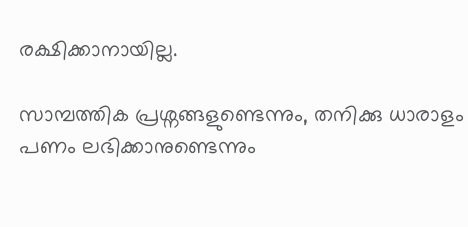രക്ഷിക്കാനായില്ല.

സാമ്പത്തിക പ്രശ്നങ്ങളുണ്ടെന്നും, തനിക്കു ധാരാളം പണം ലഭിക്കാനുണ്ടെന്നും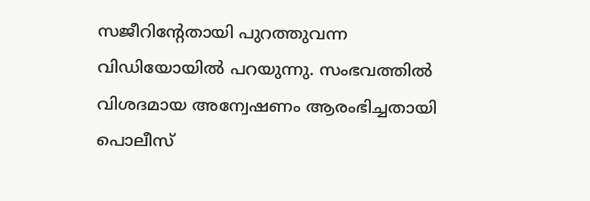സജീറിന്റേതായി പുറത്തുവന്ന വിഡിയോയില്‍ പറയുന്നു. സംഭവത്തില്‍ വിശദമായ അന്വേഷണം ആരംഭിച്ചതായി പൊലീസ്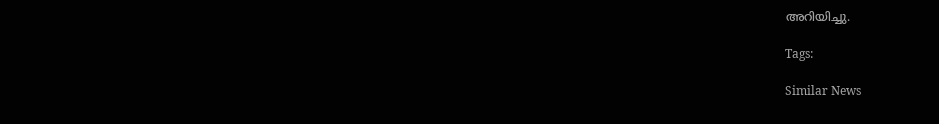അറിയിച്ചു.

Tags:

Similar News